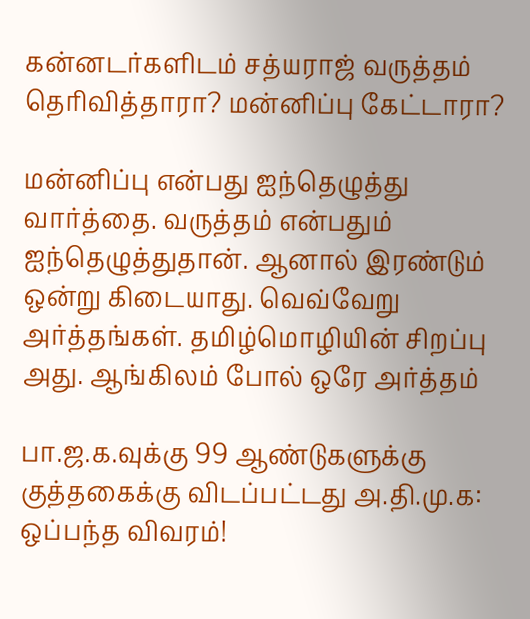கன்னடர்களிடம் சத்யராஜ் வருத்தம் தெரிவித்தாரா? மன்னிப்பு கேட்டாரா?

மன்னிப்பு என்பது ஐந்தெழுத்து வார்த்தை. வருத்தம் என்பதும் ஐந்தெழுத்துதான். ஆனால் இரண்டும் ஒன்று கிடையாது. வெவ்வேறு அர்த்தங்கள். தமிழ்மொழியின் சிறப்பு அது. ஆங்கிலம் போல் ஒரே அர்த்தம்

பா.ஜ.க.வுக்கு 99 ஆண்டுகளுக்கு குத்தகைக்கு விடப்பட்டது அ.தி.மு.க: ஒப்பந்த விவரம்!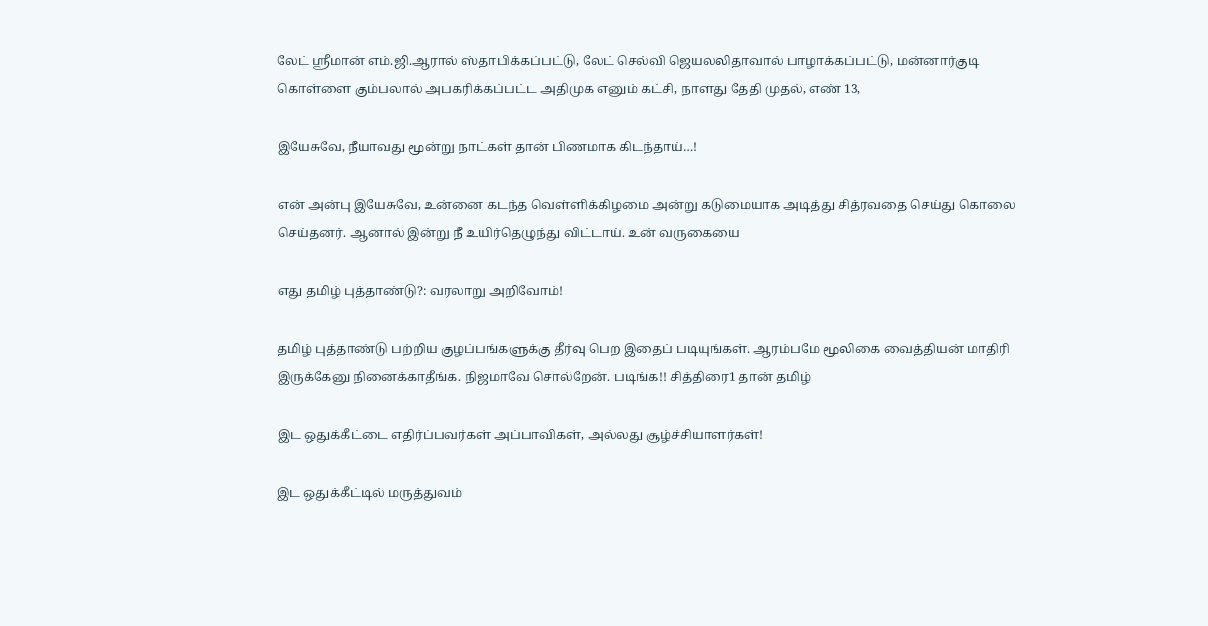லேட் ஸ்ரீமான் எம்.ஜி.ஆரால் ஸ்தாபிக்கப்பட்டு, லேட் செல்வி ஜெயலலிதாவால் பாழாக்கப்பட்டு, மன்னார்குடி கொள்ளை கும்பலால் அபகரிக்கப்பட்ட அதிமுக எனும் கட்சி, நாளது தேதி முதல், எண் 13,

இயேசுவே, நீயாவது மூன்று நாட்கள் தான் பிணமாக கிடந்தாய்…!

என் அன்பு இயேசுவே, உன்னை கடந்த வெள்ளிக்கிழமை அன்று கடுமையாக அடித்து சித்ரவதை செய்து கொலை செய்தனர். ஆனால் இன்று நீ உயிர்தெழுந்து விட்டாய். உன் வருகையை

எது தமிழ் புத்தாண்டு?: வரலாறு அறிவோம்!

தமிழ் புத்தாண்டு பற்றிய குழப்பங்களுக்கு தீர்வு பெற இதைப் படியுங்கள். ஆரம்பமே மூலிகை வைத்தியன் மாதிரி இருக்கேனு நினைக்காதீங்க. நிஜமாவே சொல்றேன். படிங்க!! சித்திரை1 தான் தமிழ்

இட ஒதுக்கீட்டை எதிர்ப்பவர்கள் அப்பாவிகள், அல்லது சூழ்ச்சியாளர்கள்!

இட ஒதுக்கீட்டில் மருத்துவம்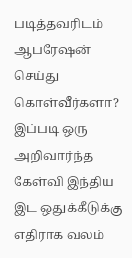படித்தவரிடம் ஆபரேஷன் செய்து கொள்வீர்களா? இப்படி ஒரு அறிவார்ந்த கேள்வி இந்திய இட ஒதுக்கீடுக்கு எதிராக வலம்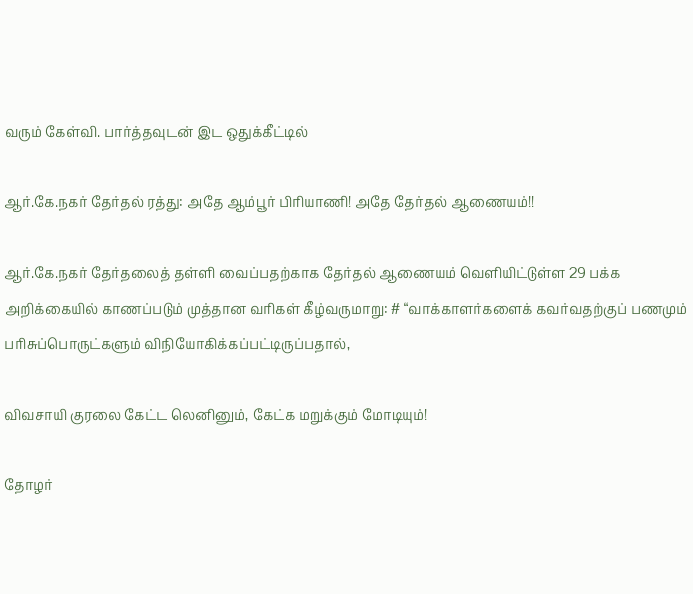வரும் கேள்வி. பார்த்தவுடன் இட ஒதுக்கீட்டில்

ஆர்.கே.நகர் தேர்தல் ரத்து: அதே ஆம்பூர் பிரியாணி! அதே தேர்தல் ஆணையம்!!

ஆர்.கே.நகர் தேர்தலைத் தள்ளி வைப்பதற்காக தேர்தல் ஆணையம் வெளியிட்டுள்ள 29 பக்க அறிக்கையில் காணப்படும் முத்தான வரிகள் கீழ்வருமாறு: # “வாக்காளர்களைக் கவர்வதற்குப் பணமும் பரிசுப்பொருட்களும் விநியோகிக்கப்பட்டிருப்பதால்,

விவசாயி குரலை கேட்ட லெனினும், கேட்க மறுக்கும் மோடியும்!

தோழர்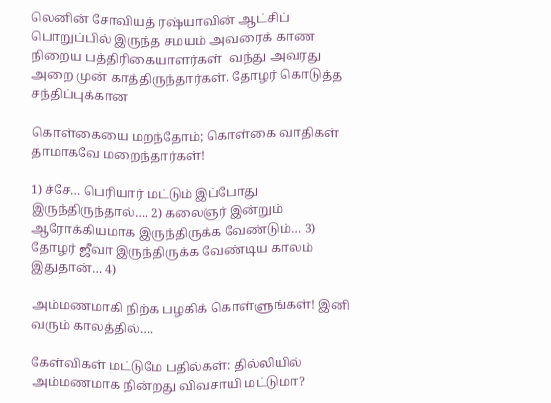லெனின் சோவியத் ரஷ்யாவின் ஆட்சிப் பொறுப்பில் இருந்த சமயம் அவரைக் காண நிறைய பத்திரிகையாளர்கள்  வந்து அவரது அறை முன் காத்திருந்தார்கள். தோழர் கொடுத்த சந்திப்புக்கான

கொள்கையை மறந்தோம்; கொள்கை வாதிகள் தாமாகவே மறைந்தார்கள்!

1) ச்சே… பெரியார் மட்டும் இப்போது இருந்திருந்தால்…. 2) கலைஞர் இன்றும் ஆரோக்கியமாக இருந்திருக்க வேண்டும்… 3) தோழர் ஜீவா இருந்திருக்க வேண்டிய காலம் இதுதான்… 4)

அம்மணமாகி நிற்க பழகிக் கொள்ளுங்கள்! இனி வரும் காலத்தில்….

கேள்விகள் மட்டுமே பதில்கள்: தில்லியில் அம்மணமாக நின்றது விவசாயி மட்டுமா?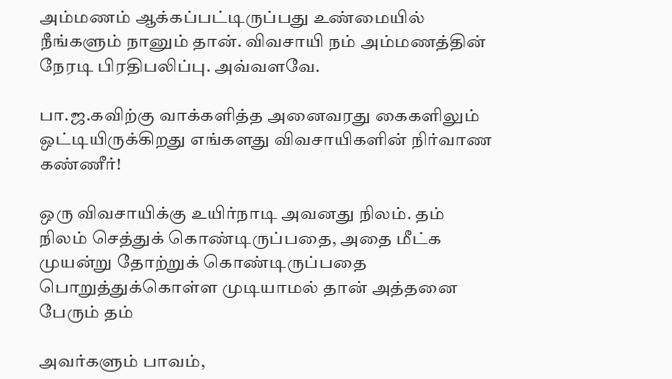அம்மணம் ஆக்கப்பட்டிருப்பது உண்மையில் நீங்களும் நானும் தான். விவசாயி நம் அம்மணத்தின் நேரடி பிரதிபலிப்பு. அவ்வளவே.

பா.ஜ.கவிற்கு வாக்களித்த அனைவரது கைகளிலும் ஒட்டியிருக்கிறது எங்களது விவசாயிகளின் நிர்வாண கண்ணீர்!

ஒரு விவசாயிக்கு உயிர்நாடி அவனது நிலம். தம் நிலம் செத்துக் கொண்டிருப்பதை, அதை மீட்க முயன்று தோற்றுக் கொண்டிருப்பதை பொறுத்துக்கொள்ள முடியாமல் தான் அத்தனை பேரும் தம்

அவர்களும் பாவம்,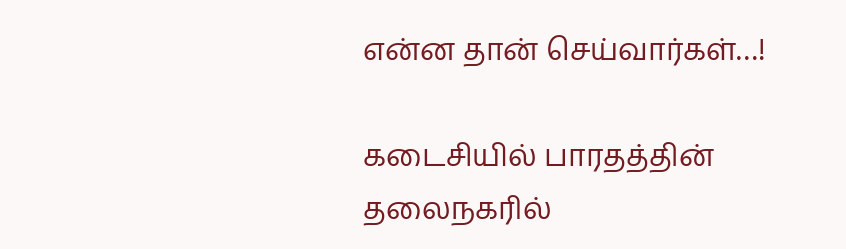என்ன தான் செய்வார்கள்…!

கடைசியில் பாரதத்தின் தலைநகரில்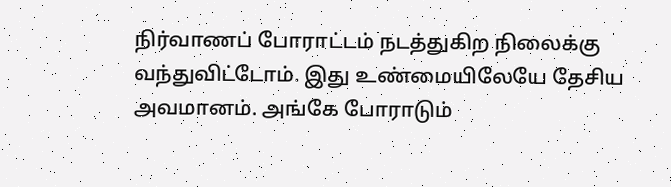நிர்வாணப் போராட்டம் நடத்துகிற நிலைக்கு வந்துவிட்டோம். இது உண்மையிலேயே தேசிய அவமானம். அங்கே போராடும்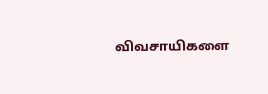விவசாயிகளை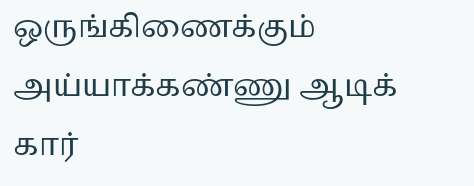ஒருங்கிணைக்கும் அய்யாக்கண்ணு ஆடிக் கார்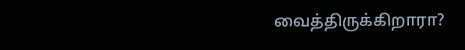வைத்திருக்கிறாரா?